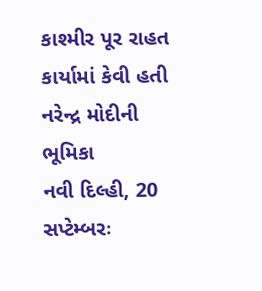કાશ્મીર પૂર રાહત કાર્યામાં કેવી હતી નરેન્દ્ર મોદીની ભૂમિકા
નવી દિલ્હી, 20 સપ્ટેમ્બરઃ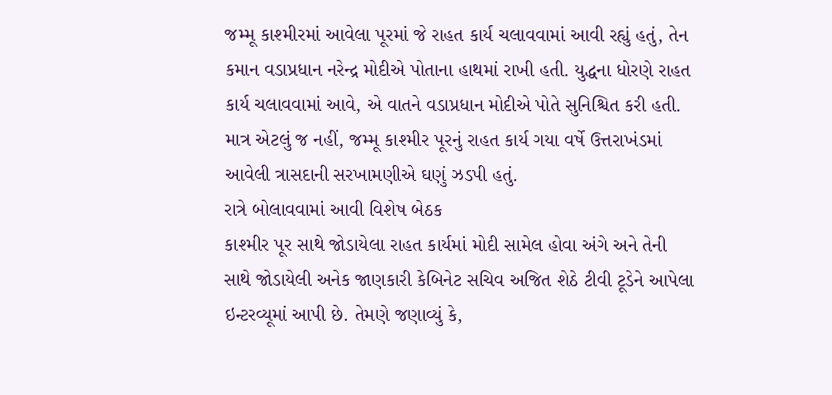જમ્મૂ કાશ્મીરમાં આવેલા પૂરમાં જે રાહત કાર્ય ચલાવવામાં આવી રહ્યું હતું, તેન કમાન વડાપ્રધાન નરેન્દ્ર મોદીએ પોતાના હાથમાં રાખી હતી. યુદ્ધના ધોરણે રાહત કાર્ય ચલાવવામાં આવે, એ વાતને વડાપ્રધાન મોદીએ પોતે સુનિશ્ચિત કરી હતી. માત્ર એટલું જ નહીં, જમ્મૂ કાશ્મીર પૂરનું રાહત કાર્ય ગયા વર્ષે ઉત્તરાખંડમાં આવેલી ત્રાસદાની સરખામણીએ ઘણું ઝડપી હતું.
રાત્રે બોલાવવામાં આવી વિશેષ બેઠક
કાશ્મીર પૂર સાથે જોડાયેલા રાહત કાર્યમાં મોદી સામેલ હોવા અંગે અને તેની સાથે જોડાયેલી અનેક જાણકારી કેબિનેટ સચિવ અજિત શેઠે ટીવી ટૂડેને આપેલા ઇન્ટરવ્યૂમાં આપી છે. તેમણે જણાવ્યું કે,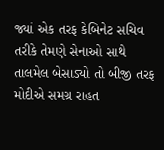જ્યાં એક તરફ કેબિનેટ સચિવ તરીકે તેમણે સેનાઓ સાથે તાલમેલ બેસાડ્યો તો બીજી તરફ મોદીએ સમગ્ર રાહત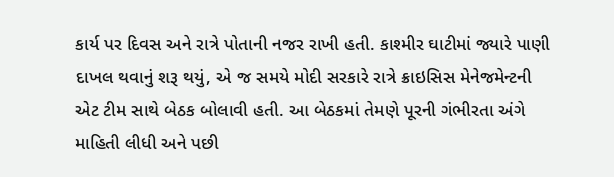કાર્ય પર દિવસ અને રાત્રે પોતાની નજર રાખી હતી. કાશ્મીર ઘાટીમાં જ્યારે પાણી દાખલ થવાનું શરૂ થયું, એ જ સમયે મોદી સરકારે રાત્રે ક્રાઇસિસ મેનેજમેન્ટની એટ ટીમ સાથે બેઠક બોલાવી હતી. આ બેઠકમાં તેમણે પૂરની ગંભીરતા અંગે માહિતી લીધી અને પછી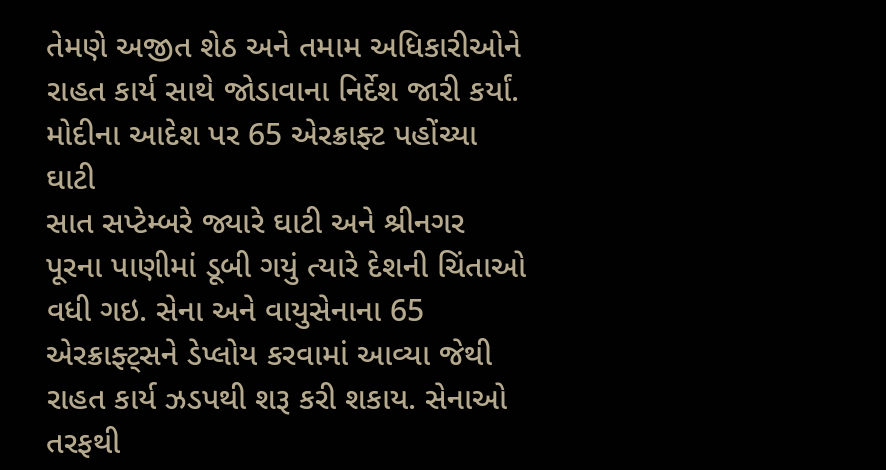તેમણે અજીત શેઠ અને તમામ અધિકારીઓને રાહત કાર્ય સાથે જોડાવાના નિર્દેશ જારી કર્યાં.
મોદીના આદેશ પર 65 એરક્રાફ્ટ પહોંચ્યા ઘાટી
સાત સપ્ટેમ્બરે જ્યારે ઘાટી અને શ્રીનગર પૂરના પાણીમાં ડૂબી ગયું ત્યારે દેશની ચિંતાઓ વધી ગઇ. સેના અને વાયુસેનાના 65 એરક્રાફ્ટ્સને ડેપ્લોય કરવામાં આવ્યા જેથી રાહત કાર્ય ઝડપથી શરૂ કરી શકાય. સેનાઓ તરફથી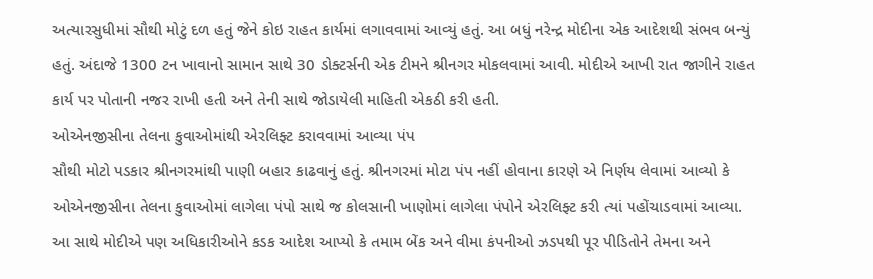અત્યારસુધીમાં સૌથી મોટું દળ હતું જેને કોઇ રાહત કાર્યમાં લગાવવામાં આવ્યું હતું. આ બધું નરેન્દ્ર મોદીના એક આદેશથી સંભવ બન્યું હતું. અંદાજે 1300 ટન ખાવાનો સામાન સાથે 30 ડોક્ટર્સની એક ટીમને શ્રીનગર મોકલવામાં આવી. મોદીએ આખી રાત જાગીને રાહત કાર્ય પર પોતાની નજર રાખી હતી અને તેની સાથે જોડાયેલી માહિતી એકઠી કરી હતી.
ઓએનજીસીના તેલના કુવાઓમાંથી એરલિફ્ટ કરાવવામાં આવ્યા પંપ
સૌથી મોટો પડકાર શ્રીનગરમાંથી પાણી બહાર કાઢવાનું હતું. શ્રીનગરમાં મોટા પંપ નહીં હોવાના કારણે એ નિર્ણય લેવામાં આવ્યો કે ઓએનજીસીના તેલના કુવાઓમાં લાગેલા પંપો સાથે જ કોલસાની ખાણોમાં લાગેલા પંપોને એરલિફ્ટ કરી ત્યાં પહોંચાડવામાં આવ્યા. આ સાથે મોદીએ પણ અધિકારીઓને કડક આદેશ આપ્યો કે તમામ બેંક અને વીમા કંપનીઓ ઝડપથી પૂર પીડિતોને તેમના અને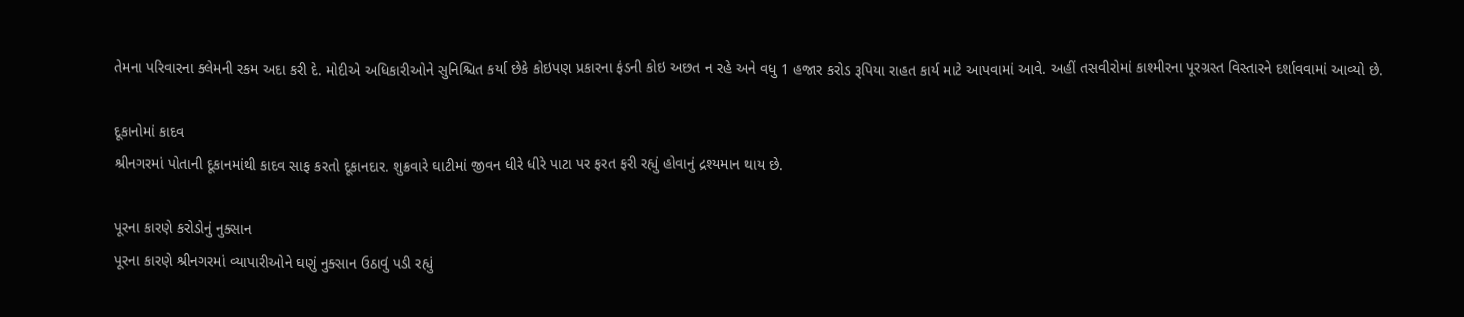તેમના પરિવારના ક્લેમની રકમ અદા કરી દે. મોદીએ અધિકારીઓને સુનિશ્ચિત કર્યા છેકે કોઇપણ પ્રકારના ફંડની કોઇ અછત ન રહે અને વધુ 1 હજાર કરોડ રૂપિયા રાહત કાર્ય માટે આપવામાં આવે. અહીં તસવીરોમાં કાશ્મીરના પૂરગ્રસ્ત વિસ્તારને દર્શાવવામાં આવ્યો છે.

દૂકાનોમાં કાદવ
શ્રીનગરમાં પોતાની દૂકાનમાંથી કાદવ સાફ કરતો દૂકાનદાર. શુક્રવારે ઘાટીમાં જીવન ધીરે ધીરે પાટા પર ફરત ફરી રહ્યું હોવાનું દ્રશ્યમાન થાય છે.

પૂરના કારણે કરોડોનું નુક્સાન
પૂરના કારણે શ્રીનગરમાં વ્યાપારીઓને ઘણું નુક્સાન ઉઠાવું પડી રહ્યું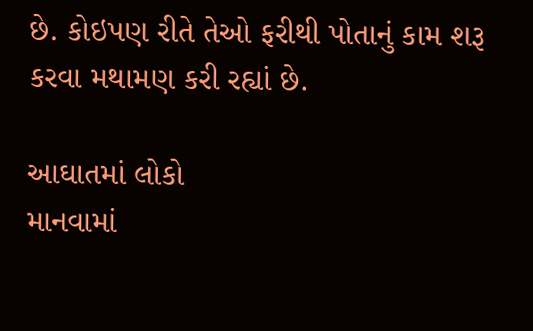છે. કોઇપણ રીતે તેઓ ફરીથી પોતાનું કામ શરૂ કરવા મથામણ કરી રહ્યાં છે.

આઘાતમાં લોકો
માનવામાં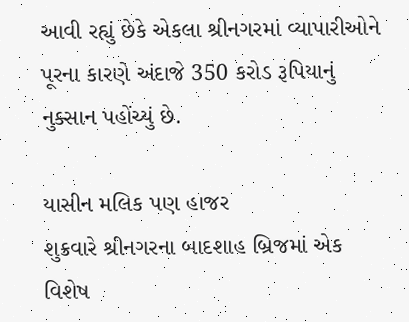આવી રહ્યું છેકે એકલા શ્રીનગરમાં વ્યાપારીઓને પૂરના કારણે અંદાજે 350 કરોડ રૂપિયાનું નુક્સાન પહોંચ્યું છે.

યાસીન મલિક પણ હાજર
શુક્રવારે શ્રીનગરના બાદશાહ બ્રિજમાં એક વિશેષ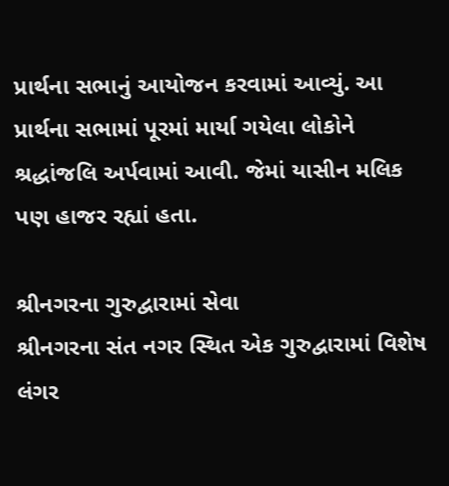પ્રાર્થના સભાનું આયોજન કરવામાં આવ્યું. આ પ્રાર્થના સભામાં પૂરમાં માર્યા ગયેલા લોકોને શ્રદ્ધાંજલિ અર્પવામાં આવી. જેમાં યાસીન મલિક પણ હાજર રહ્યાં હતા.

શ્રીનગરના ગુરુદ્વારામાં સેવા
શ્રીનગરના સંત નગર સ્થિત એક ગુરુદ્વારામાં વિશેષ લંગર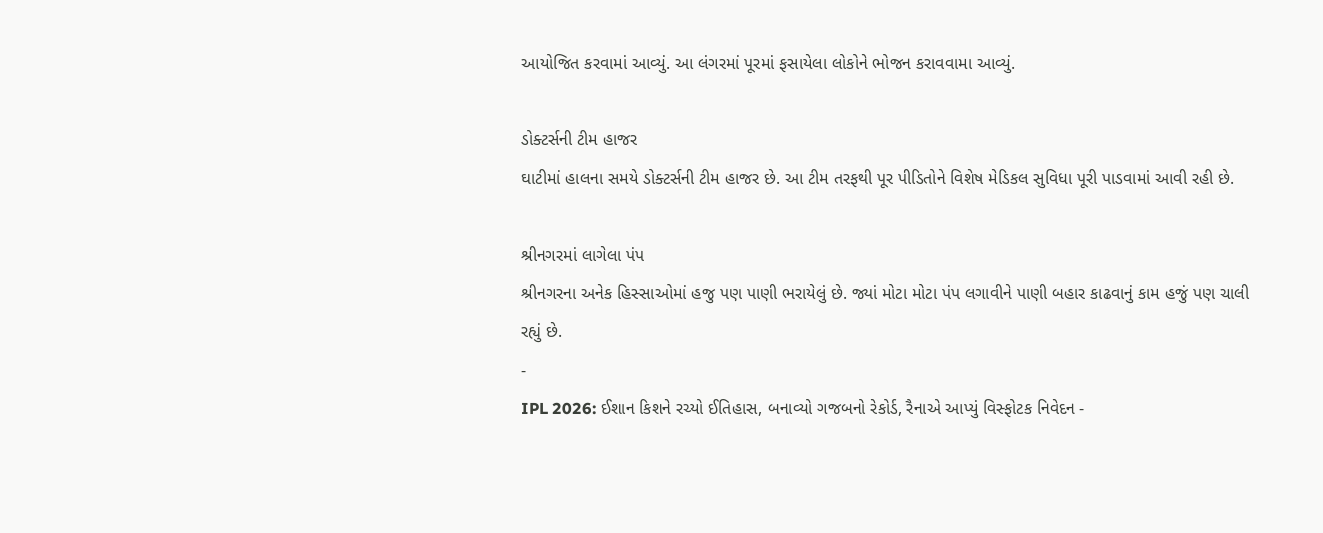આયોજિત કરવામાં આવ્યું. આ લંગરમાં પૂરમાં ફસાયેલા લોકોને ભોજન કરાવવામા આવ્યું.

ડોક્ટર્સની ટીમ હાજર
ઘાટીમાં હાલના સમયે ડોક્ટર્સની ટીમ હાજર છે. આ ટીમ તરફથી પૂર પીડિતોને વિશેષ મેડિકલ સુવિધા પૂરી પાડવામાં આવી રહી છે.

શ્રીનગરમાં લાગેલા પંપ
શ્રીનગરના અનેક હિસ્સાઓમાં હજુ પણ પાણી ભરાયેલું છે. જ્યાં મોટા મોટા પંપ લગાવીને પાણી બહાર કાઢવાનું કામ હજું પણ ચાલી રહ્યું છે.
-
IPL 2026: ઈશાન કિશને રચ્યો ઈતિહાસ, બનાવ્યો ગજબનો રેકોર્ડ, રૈનાએ આપ્યું વિસ્ફોટક નિવેદન -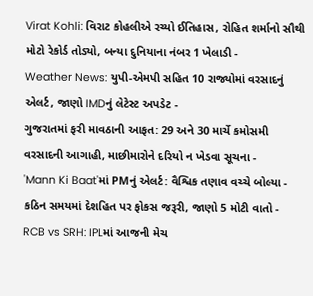Virat Kohli: વિરાટ કોહલીએ રચ્યો ઈતિહાસ, રોહિત શર્માનો સૌથી મોટો રેકોર્ડ તોડ્યો, બન્યા દુનિયાના નંબર 1 ખેલાડી -
Weather News: યુપી-એમપી સહિત 10 રાજ્યોમાં વરસાદનું એલર્ટ, જાણો IMDનું લેટેસ્ટ અપડેટ -
ગુજરાતમાં ફરી માવઠાની આફત: 29 અને 30 માર્ચે કમોસમી વરસાદની આગાહી, માછીમારોને દરિયો ન ખેડવા સૂચના -
'Mann Ki Baat'માં PMનું એલર્ટ: વૈશ્વિક તણાવ વચ્ચે બોલ્યા - કઠિન સમયમાં દેશહિત પર ફોકસ જરૂરી, જાણો 5 મોટી વાતો -
RCB vs SRH: IPLમાં આજની મેચ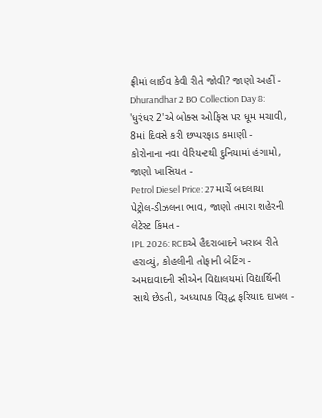ફ્રીમાં લાઈવ કેવી રીતે જોવી? જાણો અહીં -
Dhurandhar 2 BO Collection Day 8: 'ધુરંધર 2'એ બોક્સ ઓફિસ પર ધૂમ મચાવી, 8માં દિવસે કરી છપ્પરફાડ કમાણી -
કોરોનાના નવા વેરિયન્ટથી દુનિયામાં હંગામો, જાણો ખાસિયત -
Petrol Diesel Price: 27 માર્ચે બદલાયા પેટ્રોલ-ડીઝલના ભાવ, જાણો તમારા શહેરની લેટેસ્ટ કિંમત -
IPL 2026: RCBએ હૈદરાબાદને ખરાબ રીતે હરાવ્યું, કોહલીની તોફાની બેટિંગ -
અમદાવાદની સીએન વિદ્યાલયમાં વિદ્યાર્થિની સાથે છેડતી, અધ્યાપક વિરૂદ્ધ ફરિયાદ દાખલ -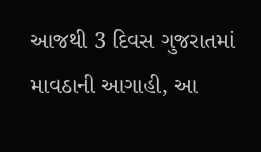આજથી 3 દિવસ ગુજરાતમાં માવઠાની આગાહી, આ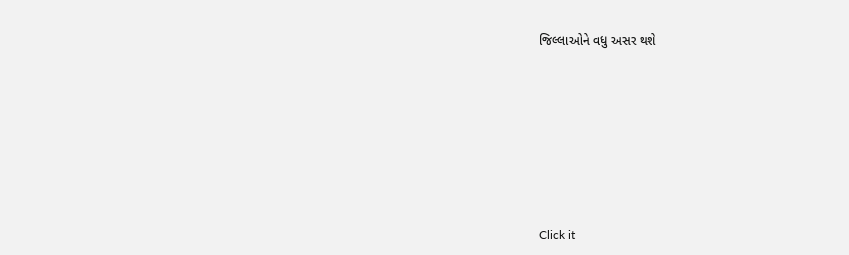જિલ્લાઓને વધુ અસર થશે








Click it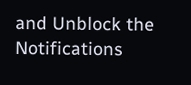and Unblock the Notifications